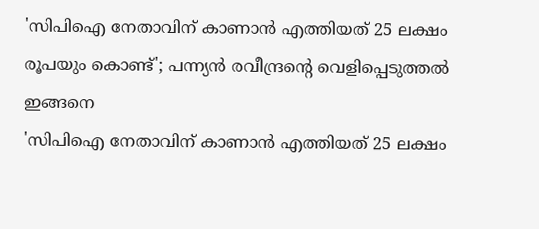'സിപിഐ നേതാവിന് കാണാൻ എത്തിയത് 25 ലക്ഷം രൂപയും കൊണ്ട്'; പന്ന്യൻ രവീന്ദ്രന്റെ വെളിപ്പെടുത്തൽ ഇങ്ങനെ
'സിപിഐ നേതാവിന് കാണാൻ എത്തിയത് 25 ലക്ഷം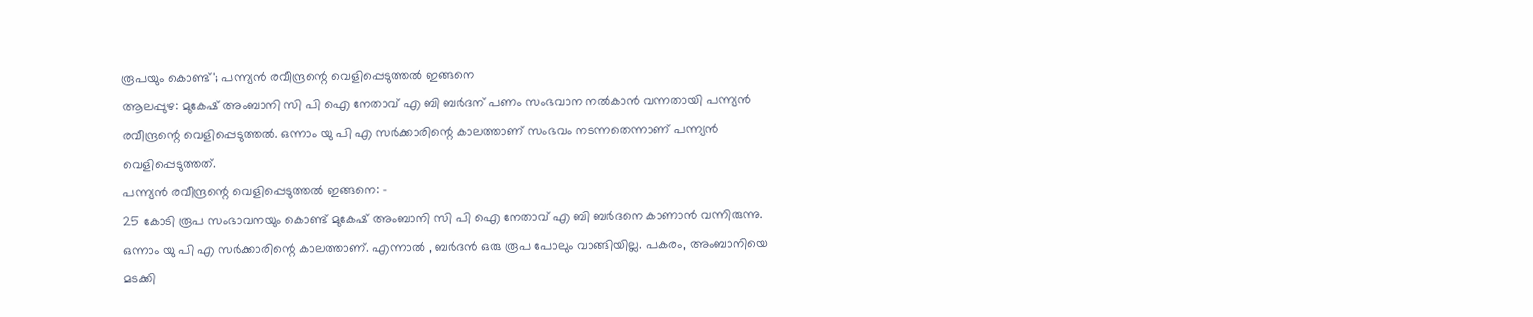രൂപയും കൊണ്ട്'; പന്ന്യൻ രവീന്ദ്രന്റെ വെളിപ്പെടുത്തൽ ഇങ്ങനെ
ആലപ്പുഴ: മുകേഷ് അംബാനി സി പി ഐ നേതാവ് എ ബി ബർദന് പണം സംഭവാന നൽകാൻ വന്നതായി പന്ന്യൻ രവീന്ദ്രന്റെ വെളിപ്പെടുത്തൽ. ഒന്നാം യു പി എ സർക്കാരിന്റെ കാലത്താണ് സംഭവം നടന്നതെന്നാണ് പന്ന്യൻ വെളിപ്പെടുത്തത്.
പന്ന്യൻ രവീന്ദ്രന്റെ വെളിപ്പെടുത്തൽ ഇങ്ങനെ: -
25 കോടി രൂപ സംഭാവനയും കൊണ്ട് മുകേഷ് അംബാനി സി പി ഐ നേതാവ് എ ബി ബർദനെ കാണാൻ വന്നിരുന്നു. ഒന്നാം യു പി എ സർക്കാരിന്റെ കാലത്താണ്. എന്നാൽ , ബർദൻ ഒരു രൂപ പോലും വാങ്ങിയില്ല. പകരം, അംബാനിയെ മടക്കി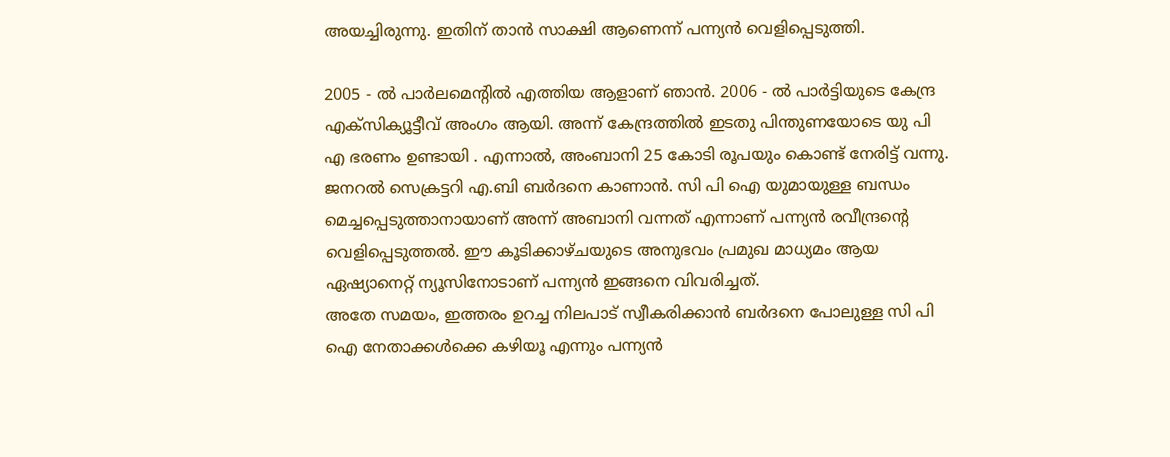അയച്ചിരുന്നു. ഇതിന് താൻ സാക്ഷി ആണെന്ന് പന്ന്യൻ വെളിപ്പെടുത്തി.

2005 - ൽ പാർലമെന്റിൽ എത്തിയ ആളാണ് ഞാൻ. 2006 - ൽ പാർട്ടിയുടെ കേന്ദ്ര എക്സിക്യൂട്ടീവ് അംഗം ആയി. അന്ന് കേന്ദ്രത്തിൽ ഇടതു പിന്തുണയോടെ യു പി എ ഭരണം ഉണ്ടായി . എന്നാൽ, അംബാനി 25 കോടി രൂപയും കൊണ്ട് നേരിട്ട് വന്നു. ജനറൽ സെക്രട്ടറി എ.ബി ബർദനെ കാണാൻ. സി പി ഐ യുമായുള്ള ബന്ധം മെച്ചപ്പെടുത്താനായാണ് അന്ന് അബാനി വന്നത് എന്നാണ് പന്ന്യൻ രവീന്ദ്രന്റെ വെളിപ്പെടുത്തൽ. ഈ കൂടിക്കാഴ്ചയുടെ അനുഭവം പ്രമുഖ മാധ്യമം ആയ ഏഷ്യാനെറ്റ് ന്യൂസിനോടാണ് പന്ന്യൻ ഇങ്ങനെ വിവരിച്ചത്.
അതേ സമയം, ഇത്തരം ഉറച്ച നിലപാട് സ്വീകരിക്കാൻ ബർദനെ പോലുള്ള സി പി ഐ നേതാക്കൾക്കെ കഴിയൂ എന്നും പന്ന്യൻ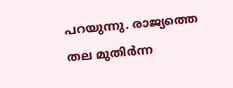പറയുന്നു. രാജ്യത്തെ തല മുതിർന്ന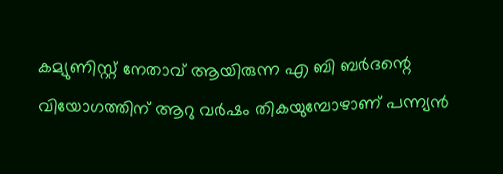കമ്യുണിസ്റ്റ് നേതാവ് ആയിരുന്ന എ ബി ബർദന്റെ വിയോഗത്തിന് ആറു വർഷം തികയുമ്പോഴാണ് പന്ന്യൻ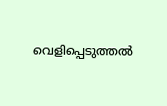വെളിപ്പെടുത്തൽ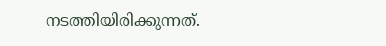നടത്തിയിരിക്കുന്നത്.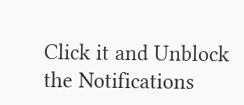Click it and Unblock the Notifications